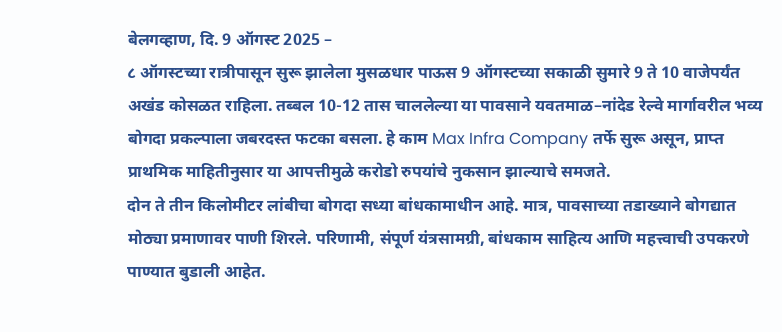बेलगव्हाण, दि. 9 ऑगस्ट 2025 –
८ ऑगस्टच्या रात्रीपासून सुरू झालेला मुसळधार पाऊस 9 ऑगस्टच्या सकाळी सुमारे 9 ते 10 वाजेपर्यंत अखंड कोसळत राहिला. तब्बल 10-12 तास चाललेल्या या पावसाने यवतमाळ–नांदेड रेल्वे मार्गावरील भव्य बोगदा प्रकल्पाला जबरदस्त फटका बसला. हे काम Max Infra Company तर्फे सुरू असून, प्राप्त प्राथमिक माहितीनुसार या आपत्तीमुळे करोडो रुपयांचे नुकसान झाल्याचे समजते.
दोन ते तीन किलोमीटर लांबीचा बोगदा सध्या बांधकामाधीन आहे. मात्र, पावसाच्या तडाख्याने बोगद्यात मोठ्या प्रमाणावर पाणी शिरले. परिणामी, संपूर्ण यंत्रसामग्री, बांधकाम साहित्य आणि महत्त्वाची उपकरणे पाण्यात बुडाली आहेत.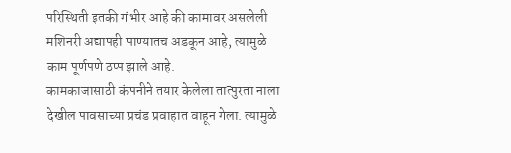परिस्थिती इतकी गंभीर आहे की कामावर असलेली मशिनरी अद्यापही पाण्यातच अडकून आहे, त्यामुळे काम पूर्णपणे ठप्प झाले आहे.
कामकाजासाठी कंपनीने तयार केलेला तात्पुरता नाला देखील पावसाच्या प्रचंड प्रवाहात वाहून गेला. त्यामुळे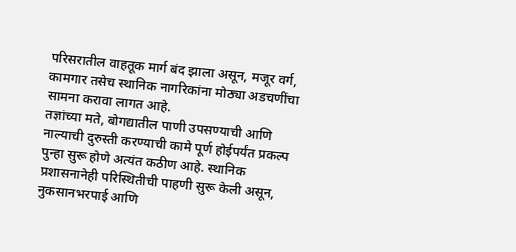परिसरातील वाहतूक मार्ग बंद झाला असून, मजूर वर्ग, कामगार तसेच स्थानिक नागरिकांना मोठ्या अडचणींचा सामना करावा लागत आहे.
तज्ञांच्या मते, बोगद्यातील पाणी उपसण्याची आणि नाल्याची दुरुस्ती करण्याची कामे पूर्ण होईपर्यंत प्रकल्प पुन्हा सुरू होणे अत्यंत कठीण आहे. स्थानिक प्रशासनानेही परिस्थितीची पाहणी सुरू केली असून, नुकसानभरपाई आणि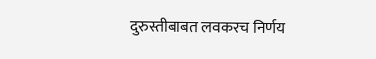दुरुस्तीबाबत लवकरच निर्णय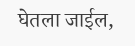घेतला जाईल,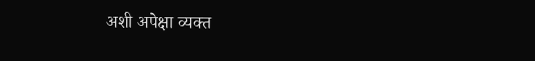अशी अपेक्षा व्यक्त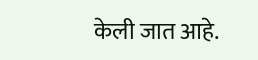केली जात आहे.